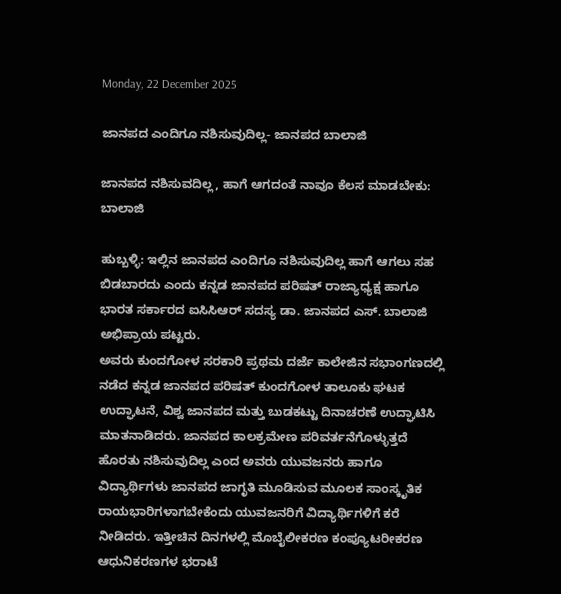Monday, 22 December 2025

ಜಾನಪದ ಎಂದಿಗೂ ನಶಿಸುವುದಿಲ್ಲ- ಜಾನಪದ ಬಾಲಾಜಿ

ಜಾನಪದ ನಶಿಸುವದಿಲ್ಲ, ಹಾಗೆ ಆಗದಂತೆ ನಾವೂ ಕೆಲಸ ಮಾಡಬೇಕು: ಬಾಲಾಜಿ

ಹುಬ್ಬಳ್ಳಿ: ಇಲ್ಲಿನ ಜಾನಪದ ಎಂದಿಗೂ ನಶಿಸುವುದಿಲ್ಲ ಹಾಗೆ ಆಗಲು ಸಹ ಬಿಡಬಾರದು ಎಂದು ಕನ್ನಡ ಜಾನಪದ ಪರಿಷತ್ ರಾಜ್ಯಾಧ್ಯಕ್ಷ ಹಾಗೂ ಭಾರತ ಸರ್ಕಾರದ ಐಸಿಸಿಆರ್ ಸದಸ್ಯ ಡಾ. ಜಾನಪದ ಎಸ್. ಬಾಲಾಜಿ ಅಭಿಪ್ರಾಯ ಪಟ್ಟರು.
ಅವರು ಕುಂದಗೋಳ ಸರಕಾರಿ ಪ್ರಥಮ ದರ್ಜೆ ಕಾಲೇಜಿನ ಸಭಾಂಗಣದಲ್ಲಿ ನಡೆದ ಕನ್ನಡ ಜಾನಪದ ಪರಿಷತ್ ಕುಂದಗೋಳ ತಾಲೂಕು ಘಟಕ ಉದ್ಘಾಟನೆ, ವಿಶ್ವ ಜಾನಪದ ಮತ್ತು ಬುಡಕಟ್ಟು ದಿನಾಚರಣೆ ಉದ್ಘಾಟಿಸಿ ಮಾತನಾಡಿದರು. ಜಾನಪದ ಕಾಲಕ್ರಮೇಣ ಪರಿವರ್ತನೆಗೊಳ್ಳುತ್ತದೆ ಹೊರತು ನಶಿಸುವುದಿಲ್ಲ ಎಂದ ಅವರು ಯುವಜನರು ಹಾಗೂ ವಿದ್ಯಾರ್ಥಿಗಳು ಜಾನಪದ ಜಾಗೃತಿ ಮೂಡಿಸುವ ಮೂಲಕ ಸಾಂಸ್ಕೃತಿಕ ರಾಯಭಾರಿಗಳಾಗಬೇಕೆಂದು ಯುವಜನರಿಗೆ ವಿದ್ಯಾರ್ಥಿಗಳಿಗೆ ಕರೆ ನೀಡಿದರು. ಇತ್ತೀಚಿನ ದಿನಗಳಲ್ಲಿ ಮೊಬೈಲೀಕರಣ ಕಂಪ್ಯೂಟರೀಕರಣ ಆಧುನಿಕರಣಗಳ ಭರಾಟೆ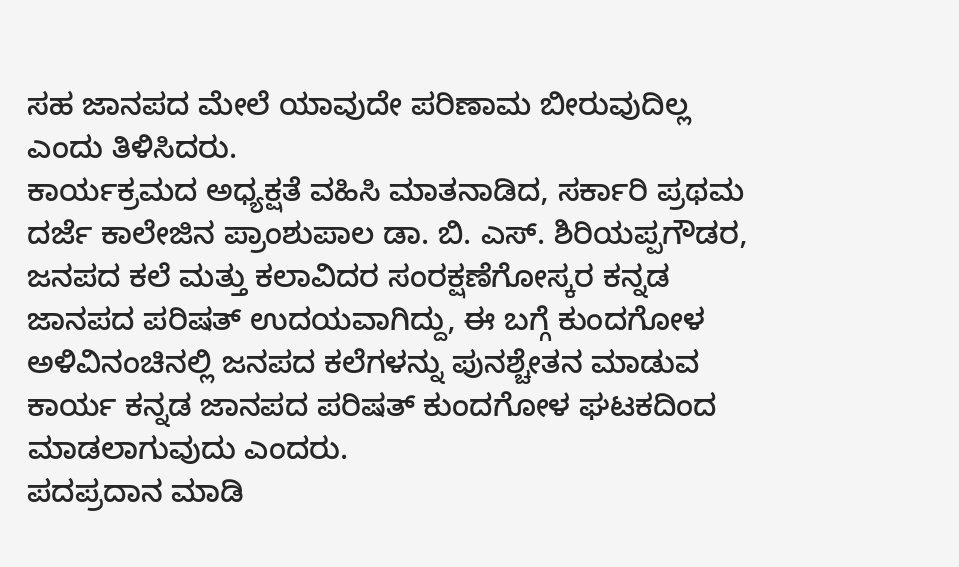ಸಹ ಜಾನಪದ ಮೇಲೆ ಯಾವುದೇ ಪರಿಣಾಮ ಬೀರುವುದಿಲ್ಲ ಎಂದು ತಿಳಿಸಿದರು.
ಕಾರ್ಯಕ್ರಮದ ಅಧ್ಯಕ್ಷತೆ ವಹಿಸಿ ಮಾತನಾಡಿದ, ಸರ್ಕಾರಿ ಪ್ರಥಮ ದರ್ಜೆ ಕಾಲೇಜಿನ ಪ್ರಾಂಶುಪಾಲ ಡಾ. ಬಿ‌. ಎಸ್. ಶಿರಿಯಪ್ಪಗೌಡರ, ಜನಪದ ಕಲೆ ಮತ್ತು ಕಲಾವಿದರ ಸಂರಕ್ಷಣೆಗೋಸ್ಕರ ಕನ್ನಡ ಜಾನಪದ ಪರಿಷತ್ ಉದಯವಾಗಿದ್ದು, ಈ ಬಗ್ಗೆ ಕುಂದಗೋಳ ಅಳಿವಿನಂಚಿನಲ್ಲಿ ಜನಪದ ಕಲೆಗಳನ್ನು ಪುನಶ್ಚೇತನ ಮಾಡುವ ಕಾರ್ಯ ಕನ್ನಡ ಜಾನಪದ ಪರಿಷತ್ ಕುಂದಗೋಳ ಘಟಕದಿಂದ ಮಾಡಲಾಗುವುದು ಎಂದರು.
ಪದಪ್ರದಾನ ಮಾಡಿ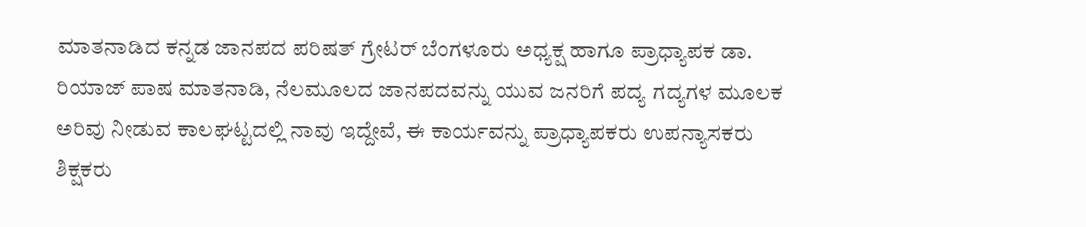ಮಾತನಾಡಿದ ಕನ್ನಡ ಜಾನಪದ ಪರಿಷತ್ ಗ್ರೇಟರ್ ಬೆಂಗಳೂರು ಅಧ್ಯಕ್ಷ ಹಾಗೂ ಪ್ರಾಧ್ಯಾಪಕ ಡಾ. ರಿಯಾಜ್ ಪಾಷ ಮಾತನಾಡಿ, ನೆಲಮೂಲದ ಜಾನಪದವನ್ನು ಯುವ ಜನರಿಗೆ ಪದ್ಯ ಗದ್ಯಗಳ ಮೂಲಕ ಅರಿವು ನೀಡುವ ಕಾಲಘಟ್ಟದಲ್ಲಿ ನಾವು ಇದ್ದೇವೆ, ಈ ಕಾರ್ಯವನ್ನು ಪ್ರಾಧ್ಯಾಪಕರು ಉಪನ್ಯಾಸಕರು ಶಿಕ್ಷಕರು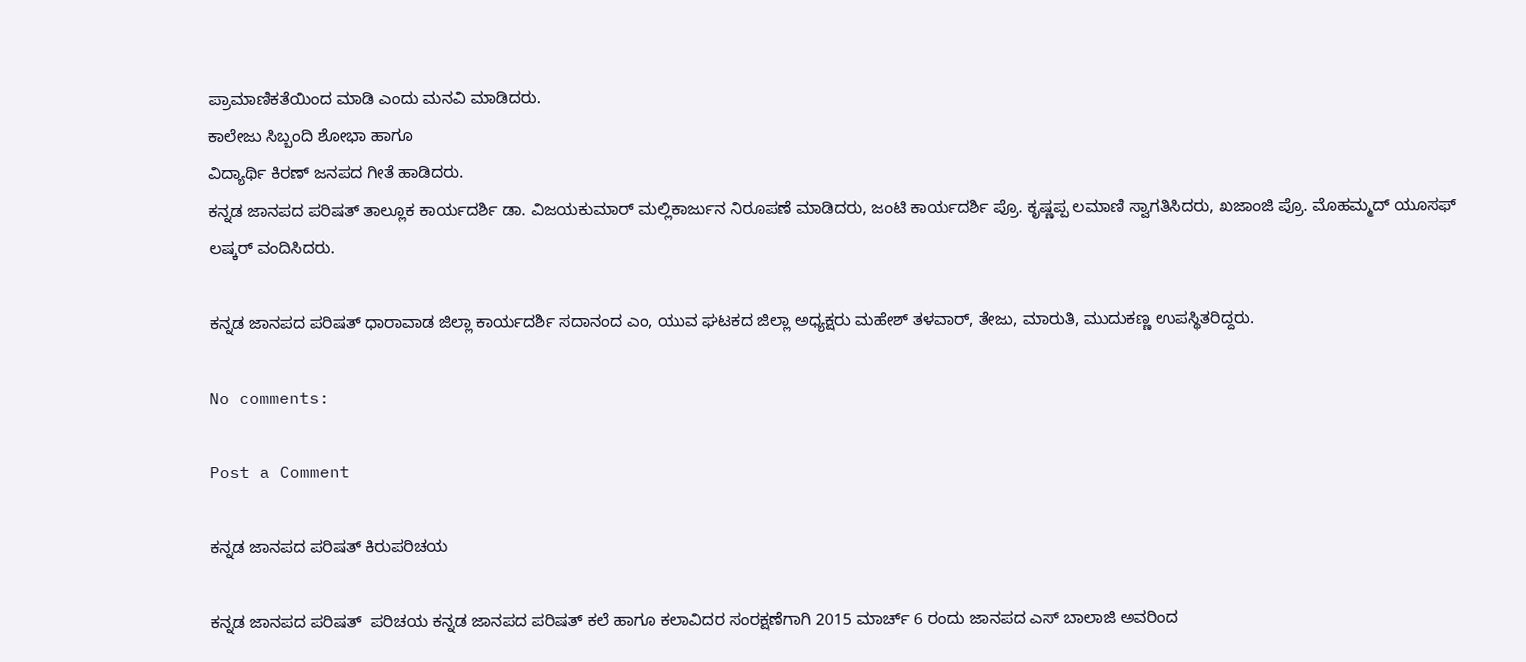ಪ್ರಾಮಾಣಿಕತೆಯಿಂದ ಮಾಡಿ ಎಂದು ಮನವಿ ಮಾಡಿದರು.
ಕಾಲೇಜು ಸಿಬ್ಬಂದಿ ಶೋಭಾ ಹಾಗೂ
ವಿದ್ಯಾರ್ಥಿ ಕಿರಣ್ ಜನಪದ ಗೀತೆ ಹಾಡಿದರು.
ಕನ್ನಡ ಜಾನಪದ ಪರಿಷತ್ ತಾಲ್ಲೂಕ ಕಾರ್ಯದರ್ಶಿ ಡಾ. ವಿಜಯಕುಮಾರ್ ಮಲ್ಲಿಕಾರ್ಜುನ ನಿರೂಪಣೆ ಮಾಡಿದರು, ಜಂಟಿ ಕಾರ್ಯದರ್ಶಿ ಪ್ರೊ. ಕೃಷ್ಣಪ್ಪ ಲಮಾಣಿ ಸ್ವಾಗತಿಸಿದರು, ಖಜಾಂಜಿ ಪ್ರೊ. ಮೊಹಮ್ಮದ್ ಯೂಸಫ್ ಲಷ್ಕರ್ ವಂದಿಸಿದರು.

ಕನ್ನಡ ಜಾನಪದ ಪರಿಷತ್ ಧಾರಾವಾಡ ಜಿಲ್ಲಾ ಕಾರ್ಯದರ್ಶಿ ಸದಾನಂದ ಎಂ, ಯುವ ಘಟಕದ ಜಿಲ್ಲಾ ಅಧ್ಯಕ್ಷರು ಮಹೇಶ್ ತಳವಾರ್, ತೇಜು, ಮಾರುತಿ, ಮುದುಕಣ್ಣ ಉಪಸ್ಥಿತರಿದ್ದರು.

No comments:

Post a Comment

ಕನ್ನಡ ಜಾನಪದ ಪರಿಷತ್ ಕಿರುಪರಿಚಯ

ಕನ್ನಡ ಜಾನಪದ ಪರಿಷತ್  ಪರಿಚಯ ಕನ್ನಡ ಜಾನಪದ ಪರಿಷತ್ ಕಲೆ ಹಾಗೂ ಕಲಾವಿದರ ಸಂರಕ್ಷಣೆಗಾಗಿ 2015 ಮಾರ್ಚ್ 6 ರಂದು ಜಾನಪದ ಎಸ್ ಬಾಲಾಜಿ ಅವರಿಂದ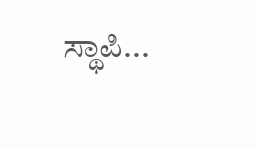ಸ್ಥಾಪಿ...